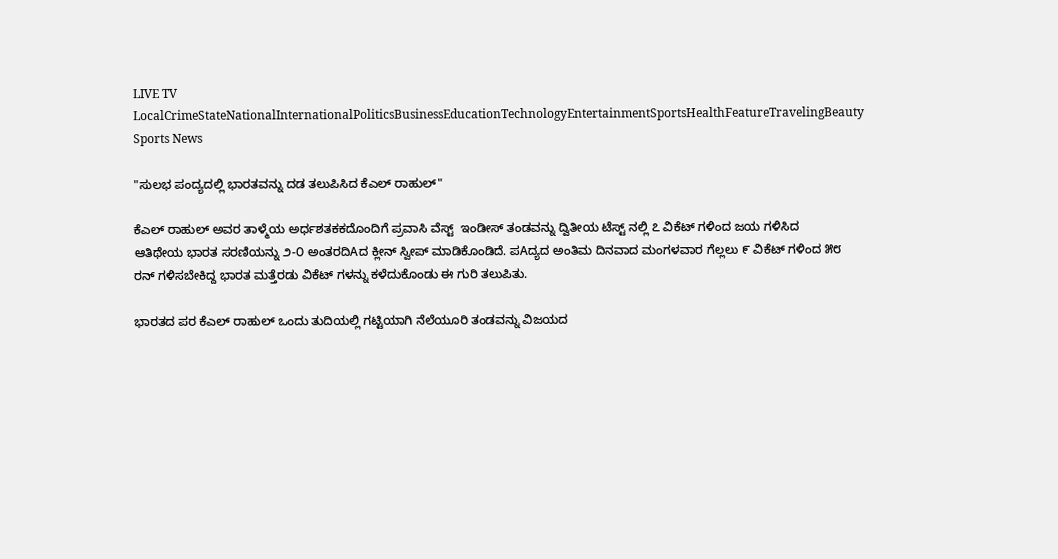LIVE TV LocalCrimeStateNationalInternationalPoliticsBusinessEducationTechnologyEntertainmentSportsHealthFeatureTravelingBeauty
Sports News

"ಸುಲಭ ಪಂದ್ಯದಲ್ಲಿ ಭಾರತವನ್ನು ದಡ ತಲುಪಿಸಿದ ಕೆಎಲ್ ರಾಹುಲ್"

ಕೆಎಲ್ ರಾಹುಲ್ ಅವರ ತಾಳ್ಮೆಯ ಅರ್ಧಶತಕಕದೊಂದಿಗೆ ಪ್ರವಾಸಿ ವೆಸ್ಟ್  ಇಂಡೀಸ್ ತಂಡವನ್ನು ದ್ವಿತೀಯ ಟೆಸ್ಟ್ ನಲ್ಲಿ ೭ ವಿಕೆಟ್ ಗಳಿಂದ ಜಯ ಗಳಿಸಿದ
ಆತಿಥೇಯ ಭಾರತ ಸರಣಿಯನ್ನು ೨-೦ ಅಂತರದಿAದ ಕ್ಲೀನ್ ಸ್ವೀಪ್ ಮಾಡಿಕೊಂಡಿದೆ. ಪAದ್ಯದ ಅಂತಿಮ ದಿನವಾದ ಮಂಗಳವಾರ ಗೆಲ್ಲಲು ೯ ವಿಕೆಟ್ ಗಳಿಂದ ೫೮ ರನ್ ಗಳಿಸಬೇಕಿದ್ದ ಭಾರತ ಮತ್ತೆರಡು ವಿಕೆಟ್ ಗಳನ್ನು ಕಳೆದುಕೊಂಡು ಈ ಗುರಿ ತಲುಪಿತು.

ಭಾರತದ ಪರ ಕೆಎಲ್ ರಾಹುಲ್ ಒಂದು ತುದಿಯಲ್ಲಿ ಗಟ್ಟಿಯಾಗಿ ನೆಲೆಯೂರಿ ತಂಡವನ್ನು ವಿಜಯದ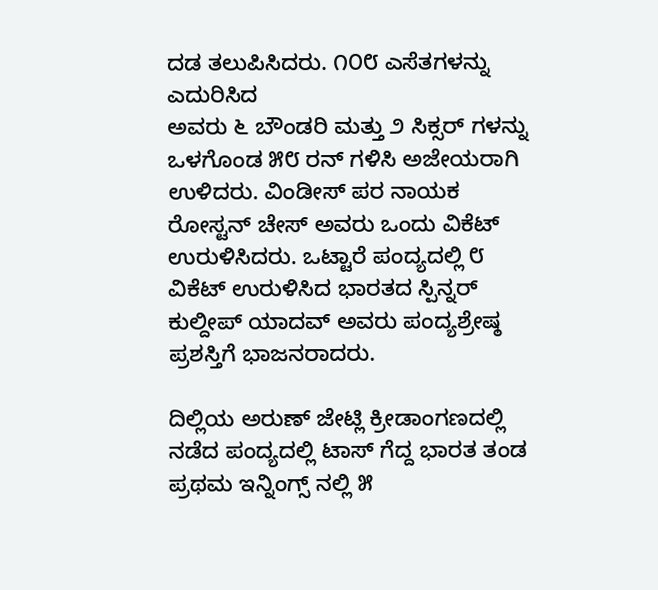ದಡ ತಲುಪಿಸಿದರು. ೧೦೮ ಎಸೆತಗಳನ್ನು ಎದುರಿಸಿದ
ಅವರು ೬ ಬೌಂಡರಿ ಮತ್ತು ೨ ಸಿಕ್ಸರ್ ಗಳನ್ನು ಒಳಗೊಂಡ ೫೮ ರನ್ ಗಳಿಸಿ ಅಜೇಯರಾಗಿ ಉಳಿದರು. ವಿಂಡೀಸ್ ಪರ ನಾಯಕ ರೋಸ್ಟನ್ ಚೇಸ್ ಅವರು ಒಂದು ವಿಕೆಟ್ ಉರುಳಿಸಿದರು. ಒಟ್ಟಾರೆ ಪಂದ್ಯದಲ್ಲಿ ೮ ವಿಕೆಟ್ ಉರುಳಿಸಿದ ಭಾರತದ ಸ್ಪಿನ್ನರ್ ಕುಲ್ದೀಪ್ ಯಾದವ್ ಅವರು ಪಂದ್ಯಶ್ರೇಷ್ಠ ಪ್ರಶಸ್ತಿಗೆ ಭಾಜನರಾದರು.

ದಿಲ್ಲಿಯ ಅರುಣ್ ಜೇಟ್ಲಿ ಕ್ರೀಡಾಂಗಣದಲ್ಲಿ ನಡೆದ ಪಂದ್ಯದಲ್ಲಿ ಟಾಸ್ ಗೆದ್ದ ಭಾರತ ತಂಡ ಪ್ರಥಮ ಇನ್ನಿಂಗ್ಸ್ ನಲ್ಲಿ ೫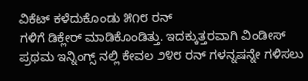ವಿಕೆಟ್ ಕಳೆದುಕೊಂಡು ೫೧೮ ರನ್
ಗಳಿಗೆ ಡಿಕ್ಲೇರ್ ಮಾಡಿಕೊಂಡಿತ್ತು. ಇದಕ್ಕುತ್ತರವಾಗಿ ವಿಂಡೀಸ್ ಪ್ರಥಮ ಇನ್ನಿಂಗ್ಸ್ ನಲ್ಲಿ ಕೇವಲ ೨೪೮ ರನ್ ಗಳನ್ನಷನ್ನೇ ಗಳಿಸಲು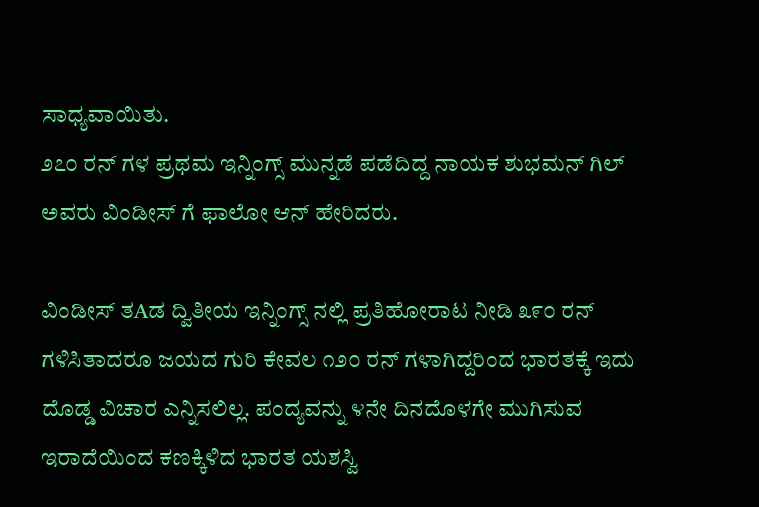ಸಾಧ್ಯವಾಯಿತು.
೨೭೦ ರನ್ ಗಳ ಪ್ರಥಮ ಇನ್ನಿಂಗ್ಸ್ ಮುನ್ನಡೆ ಪಡೆದಿದ್ದ ನಾಯಕ ಶುಭಮನ್ ಗಿಲ್  ಅವರು ವಿಂಡೀಸ್ ಗೆ ಫಾಲೋ ಆನ್ ಹೇರಿದರು.

ವಿಂಡೀಸ್ ತAಡ ದ್ವಿತೀಯ ಇನ್ನಿಂಗ್ಸ್ ನಲ್ಲಿ ಪ್ರತಿಹೋರಾಟ ನೀಡಿ ೩೯೦ ರನ್ ಗಳಿಸಿತಾದರೂ ಜಯದ ಗುರಿ ಕೇವಲ ೧೨೦ ರನ್ ಗಳಾಗಿದ್ದರಿಂದ ಭಾರತಕ್ಕೆ ಇದು ದೊಡ್ಡ ವಿಚಾರ ಎನ್ನಿಸಲಿಲ್ಲ. ಪಂದ್ಯವನ್ನು ೪ನೇ ದಿನದೊಳಗೇ ಮುಗಿಸುವ ಇರಾದೆಯಿಂದ ಕಣಕ್ಕಿಳಿದ ಭಾರತ ಯಶಸ್ವಿ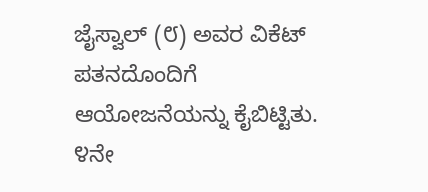ಜೈಸ್ವಾಲ್ (೮) ಅವರ ವಿಕೆಟ್ ಪತನದೊಂದಿಗೆ ಆಯೋಜನೆಯನ್ನು ಕೈಬಿಟ್ಟಿತು. ೪ನೇ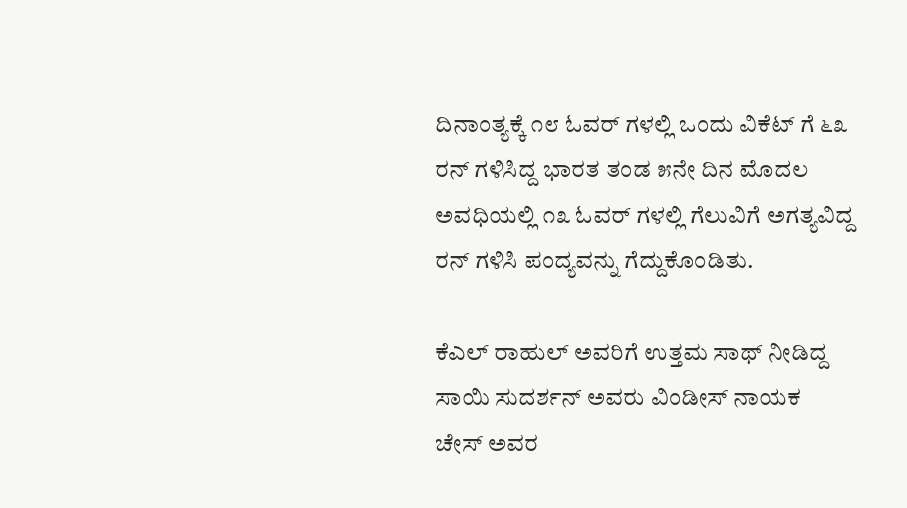ದಿನಾಂತ್ಯಕ್ಕೆ ೧೮ ಓವರ್ ಗಳಲ್ಲಿ ಒಂದು ವಿಕೆಟ್ ಗೆ ೬೩ ರನ್ ಗಳಿಸಿದ್ದ ಭಾರತ ತಂಡ ೫ನೇ ದಿನ ಮೊದಲ ಅವಧಿಯಲ್ಲಿ ೧೩ ಓವರ್ ಗಳಲ್ಲಿ ಗೆಲುವಿಗೆ ಅಗತ್ಯವಿದ್ದ ರನ್ ಗಳಿಸಿ ಪಂದ್ಯವನ್ನು ಗೆದ್ದುಕೊಂಡಿತು.

ಕೆಎಲ್ ರಾಹುಲ್ ಅವರಿಗೆ ಉತ್ತಮ ಸಾಥ್ ನೀಡಿದ್ದ ಸಾಯಿ ಸುದರ್ಶನ್ ಅವರು ವಿಂಡೀಸ್ ನಾಯಕ ಚೇಸ್ ಅವರ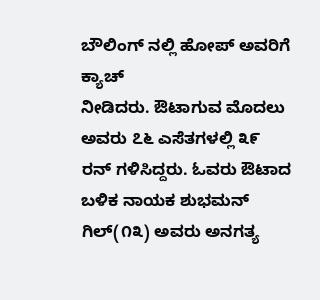ಬೌಲಿಂಗ್ ನಲ್ಲಿ ಹೋಪ್ ಅವರಿಗೆ ಕ್ಯಾಚ್
ನೀಡಿದರು. ಔಟಾಗುವ ಮೊದಲು ಅವರು ೭೬ ಎಸೆತಗಳಲ್ಲಿ ೩೯ ರನ್ ಗಳಿಸಿದ್ದರು. ಓವರು ಔಟಾದ ಬಳಿಕ ನಾಯಕ ಶುಭಮನ್ ಗಿಲ್(೧೩) ಅವರು ಅನಗತ್ಯ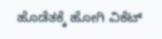ಹೊಡೆತಕ್ಕೆ ಹೋಗಿ ವಿಕೆಟ್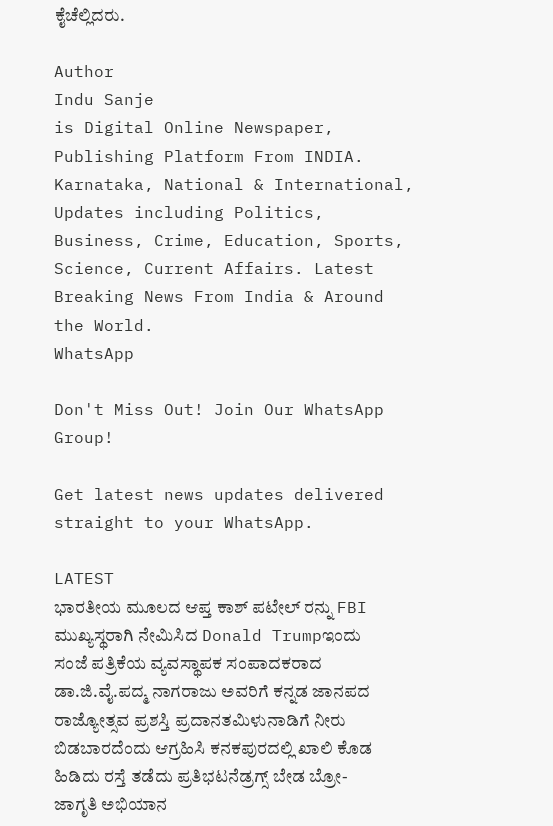ಕೈಚೆಲ್ಲಿದರು.

Author
Indu Sanje
is Digital Online Newspaper, Publishing Platform From INDIA. Karnataka, National & International, Updates including Politics, Business, Crime, Education, Sports, Science, Current Affairs. Latest Breaking News From India & Around the World.
WhatsApp

Don't Miss Out! Join Our WhatsApp Group!

Get latest news updates delivered straight to your WhatsApp.

LATEST
ಭಾರತೀಯ ಮೂಲದ ಆಪ್ತ ಕಾಶ್ ಪಟೇಲ್ ರನ್ನು FBI ಮುಖ್ಯಸ್ಥರಾಗಿ ನೇಮಿಸಿದ Donald Trumpಇಂದು ಸಂಜೆ ಪತ್ರಿಕೆಯ ವ್ಯವಸ್ಥಾಪಕ ಸಂಪಾದಕರಾದ ಡಾ.ಜಿ.ವೈ.ಪದ್ಮ ನಾಗರಾಜು ಅವರಿಗೆ ಕನ್ನಡ ಜಾನಪದ ರಾಜ್ಯೋತ್ಸವ ಪ್ರಶಸ್ತಿ ಪ್ರದಾನತಮಿಳುನಾಡಿಗೆ ನೀರು ಬಿಡಬಾರದೆಂದು ಆಗ್ರಹಿಸಿ ಕನಕಪುರದಲ್ಲಿ ಖಾಲಿ ಕೊಡ ಹಿಡಿದು ರಸ್ತೆ ತಡೆದು ಪ್ರತಿಭಟನೆಡ್ರಗ್ಸ್ ಬೇಡ ಬ್ರೋ-ಜಾಗೃತಿ ಅಭಿಯಾನ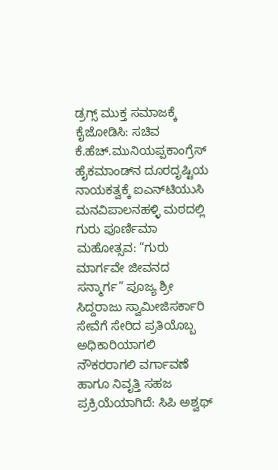ಡ್ರಗ್ಸ್ ಮುಕ್ತ ಸಮಾಜಕ್ಕೆ ಕೈಜೋಡಿಸಿ: ಸಚಿವ ಕೆ.ಹೆಚ್.ಮುನಿಯಪ್ಪಕಾಂಗ್ರೆಸ್ ಹೈಕಮಾಂಡ್‌ನ ದೂರದೃಷ್ಟಿಯ ನಾಯಕತ್ವಕ್ಕೆ ಐಎನ್‌ಟಿಯುಸಿ ಮನವಿಪಾಲನಹಳ್ಳಿ ಮಠದಲ್ಲಿ ಗುರು ಪೂರ್ಣಿಮಾ ಮಹೋತ್ಸವ: “ಗುರು ಮಾರ್ಗವೇ ಜೀವನದ ಸನ್ಮಾರ್ಗ” ಪೂಜ್ಯ ಶ್ರೀ ಸಿದ್ದರಾಜು ಸ್ವಾಮೀಜಿಸರ್ಕಾರಿ ಸೇವೆಗೆ ಸೇರಿದ ಪ್ರತಿಯೊಬ್ಬ ಅಧಿಕಾರಿಯಾಗಲಿ ನೌಕರರಾಗಲಿ ವರ್ಗಾವಣೆ ಹಾಗೂ ನಿವೃತ್ತಿ ಸಹಜ ಪ್ರಕ್ರಿಯೆಯಾಗಿದೆ: ಸಿಪಿ ಅಶ್ವಥ್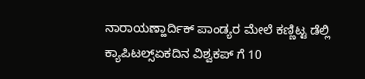ನಾರಾಯಣ್ಹಾರ್ದಿಕ್ ಪಾಂಡ್ಯರ ಮೇಲೆ ಕಣ್ಣಿಟ್ಟ ಡೆಲ್ಲಿ ಕ್ಯಾಪಿಟಲ್ಸ್ಏಕದಿನ ವಿಶ್ವಕಪ್ ಗೆ 10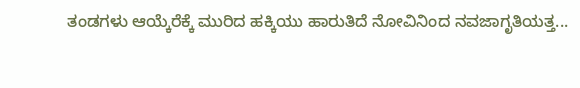ತಂಡಗಳು ಆಯ್ಕೆರೆಕ್ಕೆ ಮುರಿದ ಹಕ್ಕಿಯು ಹಾರುತಿದೆ ನೋವಿನಿಂದ ನವಜಾಗೃತಿಯತ್ತ...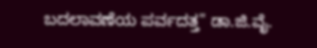ಬದಲಾವಣೆಯ ಪರ್ವದತ್ತ" ಡಾ.ಜಿ.ವೈ.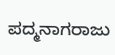ಪದ್ಮನಾಗರಾಜು